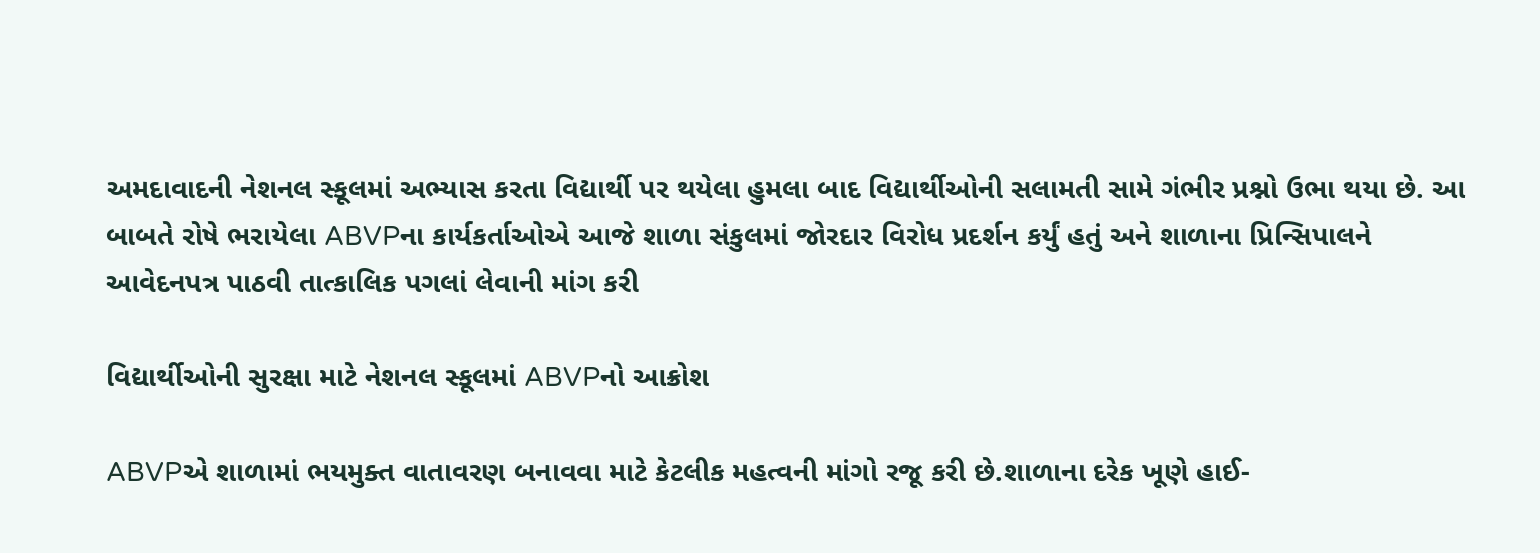અમદાવાદની નેશનલ સ્કૂલમાં અભ્યાસ કરતા વિદ્યાર્થી પર થયેલા હુમલા બાદ વિદ્યાર્થીઓની સલામતી સામે ગંભીર પ્રશ્નો ઉભા થયા છે. આ બાબતે રોષે ભરાયેલા ABVPના કાર્યકર્તાઓએ આજે શાળા સંકુલમાં જોરદાર વિરોધ પ્રદર્શન કર્યું હતું અને શાળાના પ્રિન્સિપાલને આવેદનપત્ર પાઠવી તાત્કાલિક પગલાં લેવાની માંગ કરી

વિદ્યાર્થીઓની સુરક્ષા માટે નેશનલ સ્કૂલમાં ABVPનો આક્રોશ

ABVPએ શાળામાં ભયમુક્ત વાતાવરણ બનાવવા માટે કેટલીક મહત્વની માંગો રજૂ કરી છે.શાળાના દરેક ખૂણે હાઈ-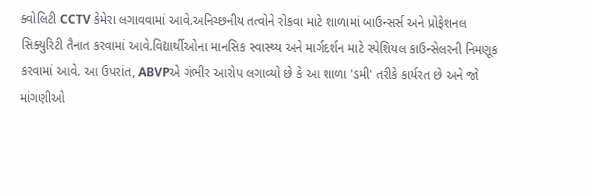ક્વોલિટી CCTV કેમેરા લગાવવામાં આવે.અનિચ્છનીય તત્વોને રોકવા માટે શાળામાં બાઉન્સર્સ અને પ્રોફેશનલ સિક્યુરિટી તૈનાત કરવામાં આવે.વિદ્યાર્થીઓના માનસિક સ્વાસ્થ્ય અને માર્ગદર્શન માટે સ્પેશિયલ કાઉન્સેલરની નિમણૂક કરવામાં આવે. આ ઉપરાંત, ABVPએ ગંભીર આરોપ લગાવ્યો છે કે આ શાળા 'ડમી' તરીકે કાર્યરત છે અને જો માંગણીઓ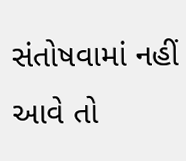સંતોષવામાં નહીં આવે તો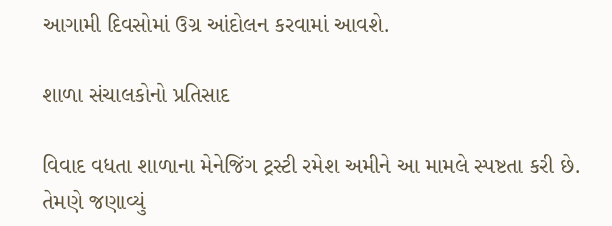આગામી દિવસોમાં ઉગ્ર આંદોલન કરવામાં આવશે.

શાળા સંચાલકોનો પ્રતિસાદ

વિવાદ વધતા શાળાના મેનેજિંગ ટ્રસ્ટી રમેશ અમીને આ મામલે સ્પષ્ટતા કરી છે. તેમણે જણાવ્યું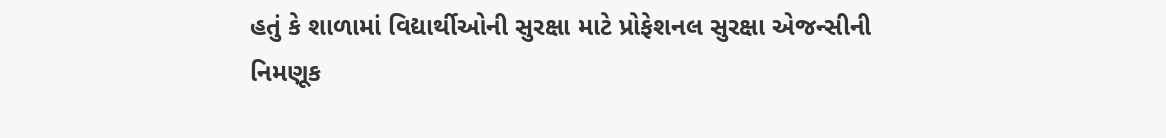હતું કે શાળામાં વિદ્યાર્થીઓની સુરક્ષા માટે પ્રોફેશનલ સુરક્ષા એજન્સીની નિમણૂક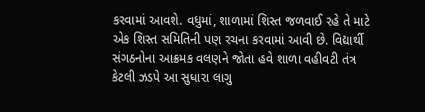કરવામાં આવશે. વધુમાં, શાળામાં શિસ્ત જળવાઈ રહે તે માટે એક શિસ્ત સમિતિની પણ રચના કરવામાં આવી છે. વિદ્યાર્થી સંગઠનોના આક્રમક વલણને જોતા હવે શાળા વહીવટી તંત્ર કેટલી ઝડપે આ સુધારા લાગુ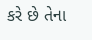કરે છે તેના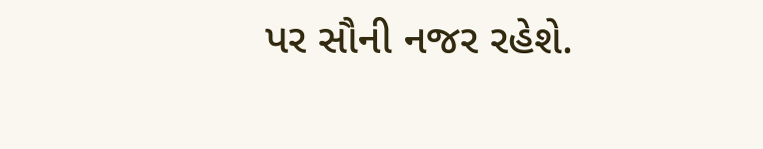પર સૌની નજર રહેશે.